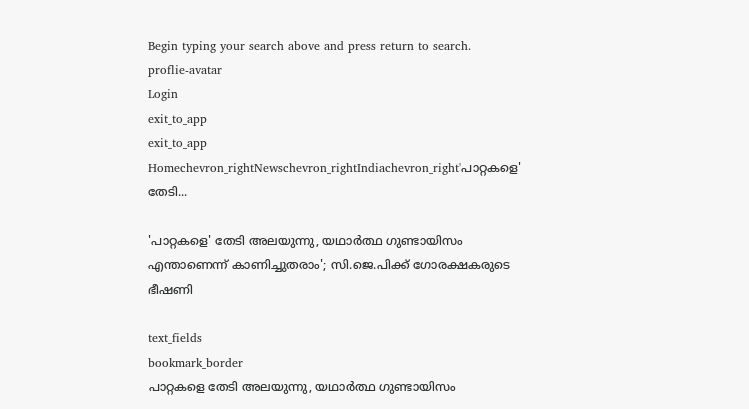Begin typing your search above and press return to search.
proflie-avatar
Login
exit_to_app
exit_to_app
Homechevron_rightNewschevron_rightIndiachevron_right'പാറ്റകളെ' തേടി...

'പാറ്റകളെ' തേടി അലയുന്നു, യഥാർത്ഥ ഗുണ്ടായിസം എന്താണെന്ന് കാണിച്ചുതരാം'; സി.ജെ.പിക്ക് ഗോരക്ഷകരുടെ ഭീഷണി

text_fields
bookmark_border
പാറ്റകളെ തേടി അലയുന്നു, യഥാർത്ഥ ഗുണ്ടായിസം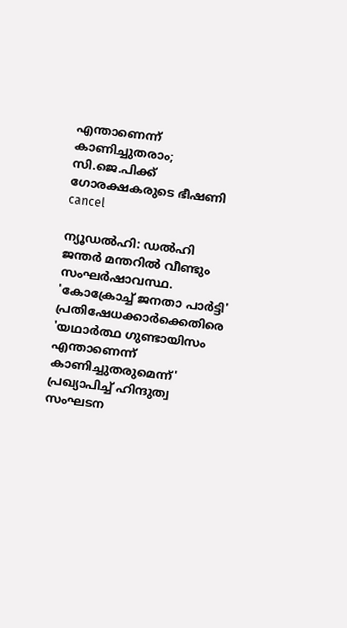എന്താണെന്ന് കാണിച്ചുതരാം; സി.ജെ.പിക്ക് ഗോരക്ഷകരുടെ ഭീഷണി
cancel

ന്യൂഡൽഹി: ഡൽഹി ജന്തർ മന്തറിൽ വീണ്ടും സംഘർഷാവസ്ഥ. 'കോക്രോച്ച് ജനതാ പാർട്ടി' പ്രതിഷേധക്കാർക്കെതിരെ 'യഥാർത്ഥ ഗുണ്ടായിസം എന്താണെന്ന് കാണിച്ചുതരുമെന്ന്' പ്രഖ്യാപിച്ച് ഹിന്ദുത്വ സംഘടന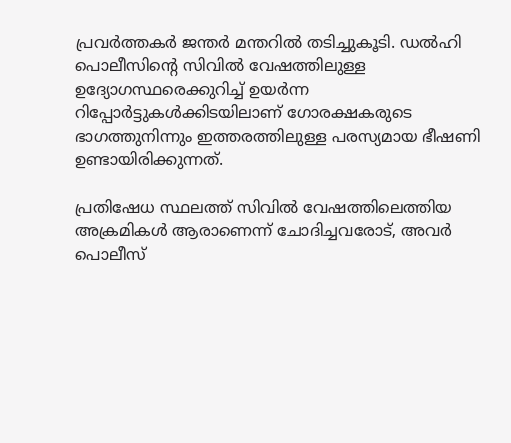പ്രവർത്തകർ ജന്തർ മന്തറിൽ തടിച്ചുകൂടി. ഡൽഹി പൊലീസിന്റെ സിവിൽ വേഷത്തിലുള്ള ഉദ്യോഗസ്ഥരെക്കുറിച്ച് ഉയർന്ന റിപ്പോർട്ടുകൾക്കിടയിലാണ് ഗോരക്ഷകരുടെ ഭാഗത്തുനിന്നും ഇത്തരത്തിലുള്ള പരസ്യമായ ഭീഷണി ഉണ്ടായിരിക്കുന്നത്.

പ്രതിഷേധ സ്ഥലത്ത് സിവിൽ വേഷത്തിലെത്തിയ അക്രമികൾ ആരാണെന്ന് ചോദിച്ചവരോട്, അവർ പൊലീസ്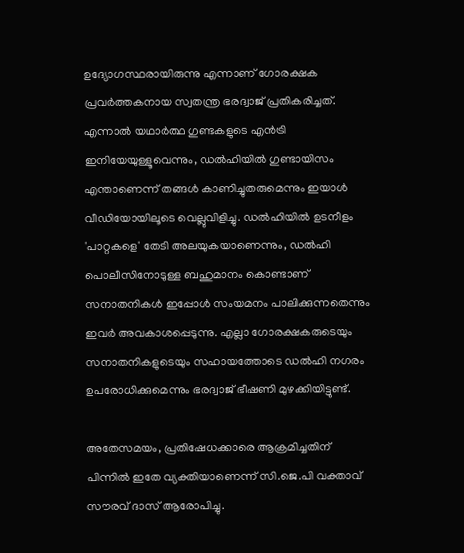ഉദ്യോഗസ്ഥരായിരുന്നു എന്നാണ് ഗോരക്ഷക പ്രവർത്തകനായ സ്വതന്ത്ര ഭരദ്വാജ് പ്രതികരിച്ചത്. എന്നാൽ യഥാർത്ഥ ഗുണ്ടകളുടെ എൻട്രി ഇനിയേയുള്ളൂവെന്നും, ഡൽഹിയിൽ ഗുണ്ടായിസം എന്താണെന്ന് തങ്ങൾ കാണിച്ചുതരുമെന്നും ഇയാൾ വീഡിയോയിലൂടെ വെല്ലുവിളിച്ചു. ഡൽഹിയിൽ ഉടനീളം 'പാറ്റകളെ' തേടി അലയുകയാണെന്നും, ഡൽഹി പൊലീസിനോടുള്ള ബഹുമാനം കൊണ്ടാണ് സനാതനികൾ ഇപ്പോൾ സംയമനം പാലിക്കുന്നതെന്നും ഇവർ അവകാശപ്പെടുന്നു. എല്ലാ ഗോരക്ഷകരുടെയും സനാതനികളുടെയും സഹായത്തോടെ ഡൽഹി നഗരം ഉപരോധിക്കുമെന്നും ഭരദ്വാജ് ഭീഷണി മുഴക്കിയിട്ടുണ്ട്.

അതേസമയം, പ്രതിഷേധക്കാരെ ആക്രമിച്ചതിന് പിന്നിൽ ഇതേ വ്യക്തിയാണെന്ന് സി.ജെ.പി വക്താവ് സൗരവ് ദാസ് ആരോപിച്ചു.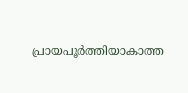പ്രായപൂർത്തിയാകാത്ത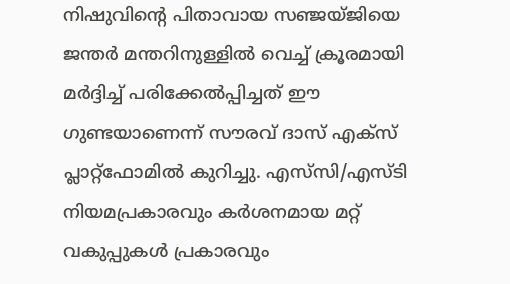നിഷുവിന്റെ പിതാവായ സഞ്ജയ്ജിയെ ജന്തർ മന്തറിനുള്ളിൽ വെച്ച് ക്രൂരമായി മർദ്ദിച്ച് പരിക്കേൽപ്പിച്ചത് ഈ ഗുണ്ടയാണെന്ന് സൗരവ് ദാസ് എക്സ് പ്ലാറ്റ്‌ഫോമിൽ കുറിച്ചു. എസ്‌സി/എസ്ടി നിയമപ്രകാരവും കർശനമായ മറ്റ് വകുപ്പുകൾ പ്രകാരവും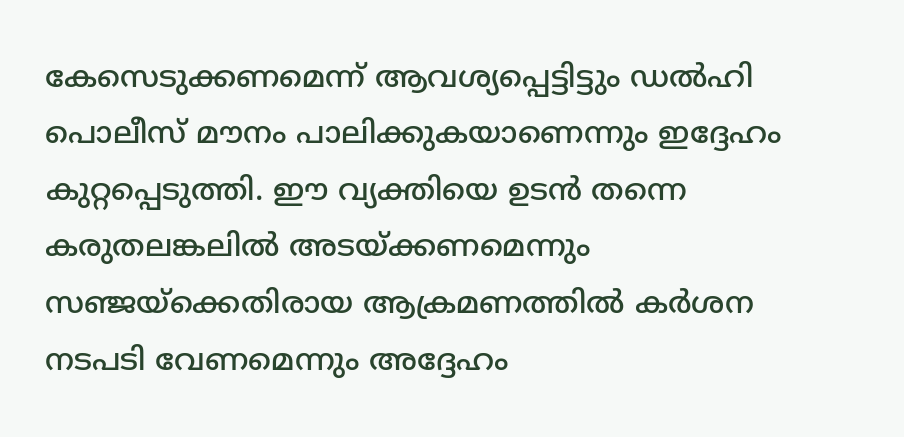കേസെടുക്കണമെന്ന് ആവശ്യപ്പെട്ടിട്ടും ഡൽഹി പൊലീസ് മൗനം പാലിക്കുകയാണെന്നും ഇദ്ദേഹം കുറ്റപ്പെടുത്തി. ഈ വ്യക്തിയെ ഉടൻ തന്നെ കരുതലങ്കലിൽ അടയ്ക്കണമെന്നും സഞ്ജയ്‌ക്കെതിരായ ആക്രമണത്തിൽ കർശന നടപടി വേണമെന്നും അദ്ദേഹം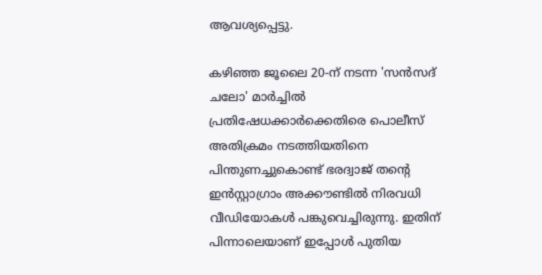ആവശ്യപ്പെട്ടു.

കഴിഞ്ഞ ജൂലൈ 20-ന് നടന്ന 'സൻസദ് ചലോ' മാർച്ചിൽ പ്രതിഷേധക്കാർക്കെതിരെ പൊലീസ് അതിക്രമം നടത്തിയതിനെ പിന്തുണച്ചുകൊണ്ട് ഭരദ്വാജ് തന്റെ ഇൻസ്റ്റാഗ്രാം അക്കൗണ്ടിൽ നിരവധി വീഡിയോകൾ പങ്കുവെച്ചിരുന്നു. ഇതിന് പിന്നാലെയാണ് ഇപ്പോൾ പുതിയ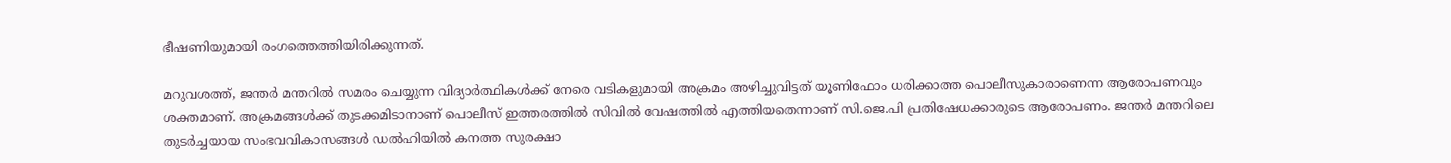ഭീഷണിയുമായി രംഗത്തെത്തിയിരിക്കുന്നത്.

മറുവശത്ത്, ജന്തർ മന്തറിൽ സമരം ചെയ്യുന്ന വിദ്യാർത്ഥികൾക്ക് നേരെ വടികളുമായി അക്രമം അഴിച്ചുവിട്ടത് യൂണിഫോം ധരിക്കാത്ത പൊലീസുകാരാണെന്ന ആരോപണവും ശക്തമാണ്. അക്രമങ്ങൾക്ക് തുടക്കമിടാനാണ് പൊലീസ് ഇത്തരത്തിൽ സിവിൽ വേഷത്തിൽ എത്തിയതെന്നാണ് സി.ജെ.പി പ്രതിഷേധക്കാരുടെ ആരോപണം. ജന്തർ മന്തറിലെ തുടർച്ചയായ സംഭവവികാസങ്ങൾ ഡൽഹിയിൽ കനത്ത സുരക്ഷാ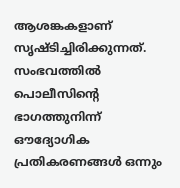ആശങ്കകളാണ് സൃഷ്ടിച്ചിരിക്കുന്നത്. സംഭവത്തിൽ പൊലീസിന്റെ ഭാഗത്തുനിന്ന് ഔദ്യോഗിക പ്രതികരണങ്ങൾ ഒന്നും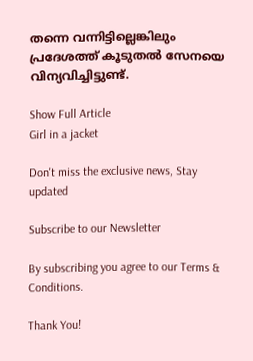തന്നെ വന്നിട്ടില്ലെങ്കിലും പ്രദേശത്ത് കൂടുതൽ സേനയെ വിന്യവിച്ചിട്ടുണ്ട്.

Show Full Article
Girl in a jacket

Don't miss the exclusive news, Stay updated

Subscribe to our Newsletter

By subscribing you agree to our Terms & Conditions.

Thank You!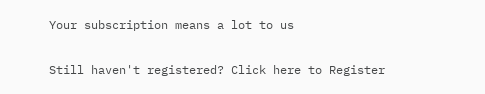Your subscription means a lot to us

Still haven't registered? Click here to Register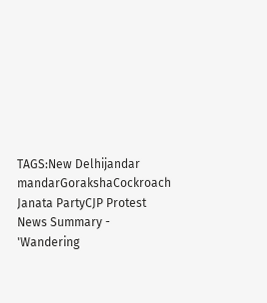TAGS:New Delhijandar mandarGorakshaCockroach Janata PartyCJP Protest
News Summary - 'Wandering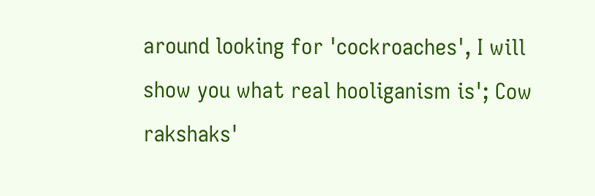around looking for 'cockroaches', I will show you what real hooliganism is'; Cow rakshaks'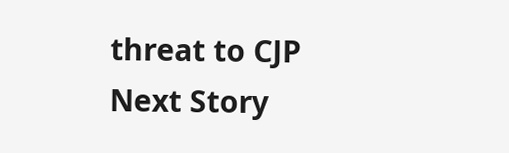threat to CJP
Next Story